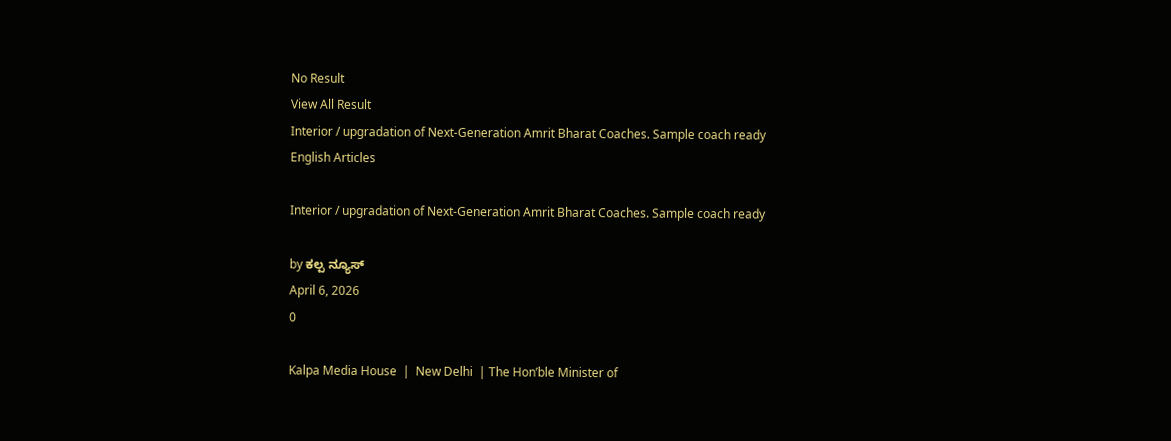No Result
View All Result
Interior / upgradation of Next-Generation Amrit Bharat Coaches. Sample coach ready
English Articles

Interior / upgradation of Next-Generation Amrit Bharat Coaches. Sample coach ready

by ಕಲ್ಪ ನ್ಯೂಸ್
April 6, 2026
0

Kalpa Media House  |  New Delhi  | The Hon’ble Minister of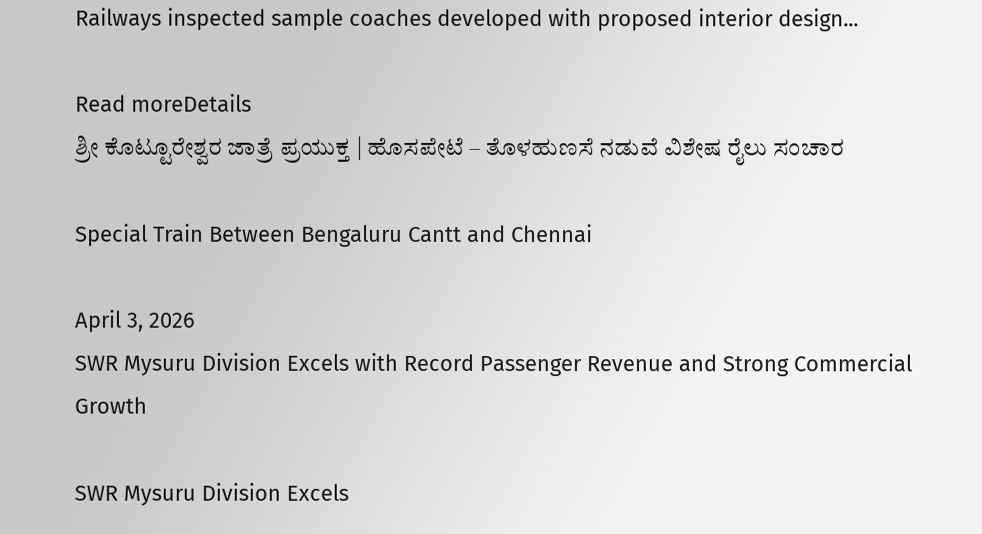Railways inspected sample coaches developed with proposed interior design...

Read moreDetails
ಶ್ರೀ ಕೊಟ್ಟೂರೇಶ್ವರ ಜಾತ್ರೆ ಪ್ರಯುಕ್ತ | ಹೊಸಪೇಟೆ – ತೊಳಹುಣಸೆ ನಡುವೆ ವಿಶೇಷ ರೈಲು ಸಂಚಾರ

Special Train Between Bengaluru Cantt and Chennai

April 3, 2026
SWR Mysuru Division Excels with Record Passenger Revenue and Strong Commercial Growth

SWR Mysuru Division Excels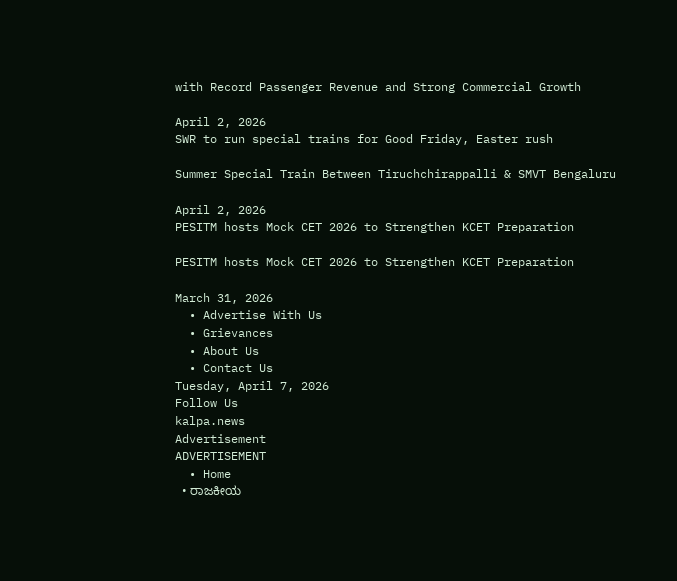with Record Passenger Revenue and Strong Commercial Growth

April 2, 2026
SWR to run special trains for Good Friday, Easter rush

Summer Special Train Between Tiruchchirappalli & SMVT Bengaluru

April 2, 2026
PESITM hosts Mock CET 2026 to Strengthen KCET Preparation

PESITM hosts Mock CET 2026 to Strengthen KCET Preparation

March 31, 2026
  • Advertise With Us
  • Grievances
  • About Us
  • Contact Us
Tuesday, April 7, 2026
Follow Us
kalpa.news
Advertisement
ADVERTISEMENT
  • Home
  • ರಾಜಕೀಯ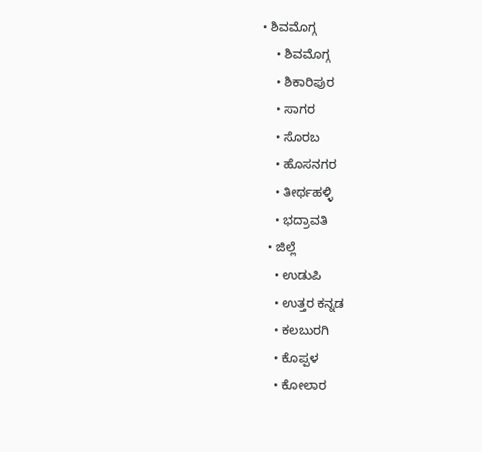• ಶಿವಮೊಗ್ಗ
    • ಶಿವಮೊಗ್ಗ
    • ಶಿಕಾರಿಪುರ
    • ಸಾಗರ
    • ಸೊರಬ
    • ಹೊಸನಗರ
    • ತೀರ್ಥಹಳ್ಳಿ
    • ಭದ್ರಾವತಿ
  • ಜಿಲ್ಲೆ
    • ಉಡುಪಿ
    • ಉತ್ತರ ಕನ್ನಡ
    • ಕಲಬುರಗಿ
    • ಕೊಪ್ಪಳ
    • ಕೋಲಾರ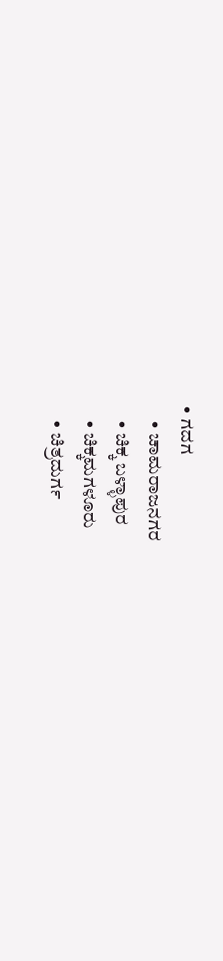• ಗದಗ
    • ಚಾಮರಾಜನಗರ
    • ಚಿಕ್ಕ ಬಳ್ಳಾಪುರ
    • ಚಿಕ್ಕಮಗಳೂರು
    • ಚಿತ್ರದುರ್ಗ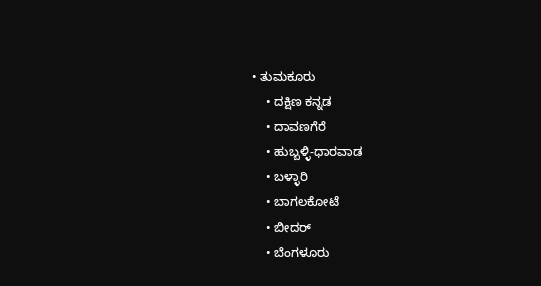• ತುಮಕೂರು
    • ದಕ್ಷಿಣ ಕನ್ನಡ
    • ದಾವಣಗೆರೆ
    • ಹುಬ್ಬಳ್ಳಿ-ಧಾರವಾಡ
    • ಬಳ್ಳಾರಿ
    • ಬಾಗಲಕೋಟೆ
    • ಬೀದರ್
    • ಬೆಂಗಳೂರು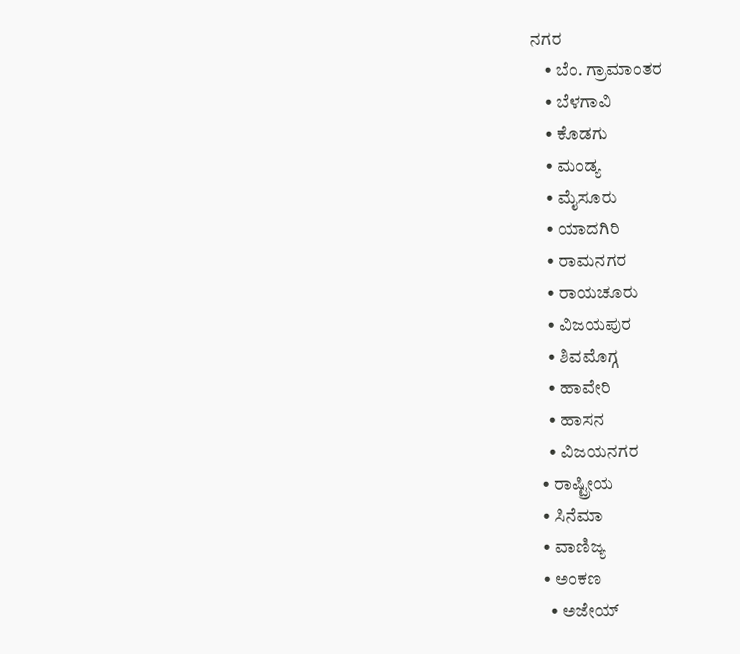ನಗರ
    • ಬೆಂ. ಗ್ರಾಮಾಂತರ
    • ಬೆಳಗಾವಿ
    • ಕೊಡಗು
    • ಮಂಡ್ಯ
    • ಮೈಸೂರು
    • ಯಾದಗಿರಿ
    • ರಾಮನಗರ
    • ರಾಯಚೂರು
    • ವಿಜಯಪುರ
    • ಶಿವಮೊಗ್ಗ
    • ಹಾವೇರಿ
    • ಹಾಸನ
    • ವಿಜಯನಗರ
  • ರಾಷ್ಟ್ರೀಯ
  • ಸಿನೆಮಾ
  • ವಾಣಿಜ್ಯ
  • ಅಂಕಣ
    • ಅಜೇಯ್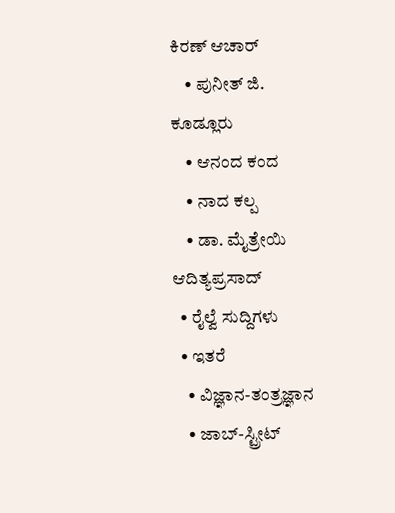ಕಿರಣ್ ಆಚಾರ್
    • ಪುನೀತ್ ಜಿ. ಕೂಡ್ಲೂರು
    • ಆನಂದ ಕಂದ
    • ನಾದ ಕಲ್ಪ
    • ಡಾ. ಮೈತ್ರೇಯಿ ಆದಿತ್ಯಪ್ರಸಾದ್
  • ರೈಲ್ವೆ ಸುದ್ದಿಗಳು
  • ಇತರೆ
    • ವಿಜ್ಞಾನ-ತಂತ್ರಜ್ಞಾನ
    • ಜಾಬ್-ಸ್ಟ್ರೀಟ್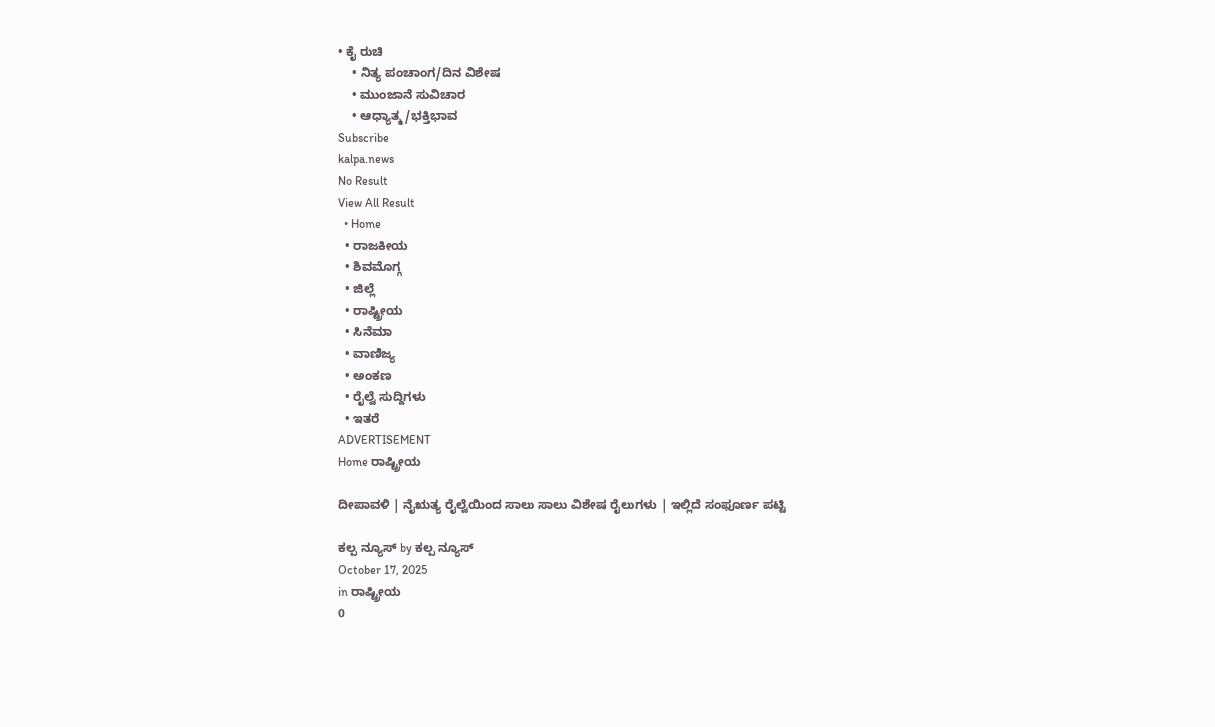• ಕೈ ರುಚಿ
    • ನಿತ್ಯ ಪಂಚಾಂಗ/ದಿನ ವಿಶೇಷ
    • ಮುಂಜಾನೆ ಸುವಿಚಾರ
    • ಆಧ್ಯಾತ್ಮ/ಭಕ್ತಿಭಾವ
Subscribe
kalpa.news
No Result
View All Result
  • Home
  • ರಾಜಕೀಯ
  • ಶಿವಮೊಗ್ಗ
  • ಜಿಲ್ಲೆ
  • ರಾಷ್ಟ್ರೀಯ
  • ಸಿನೆಮಾ
  • ವಾಣಿಜ್ಯ
  • ಅಂಕಣ
  • ರೈಲ್ವೆ ಸುದ್ದಿಗಳು
  • ಇತರೆ
ADVERTISEMENT
Home ರಾಷ್ಟ್ರೀಯ

ದೀಪಾವಳಿ | ನೈಋತ್ಯ ರೈಲ್ವೆಯಿಂದ ಸಾಲು ಸಾಲು ವಿಶೇಷ ರೈಲುಗಳು | ಇಲ್ಲಿದೆ ಸಂಫೂರ್ಣ ಪಟ್ಟಿ

ಕಲ್ಪ ನ್ಯೂಸ್ by ಕಲ್ಪ ನ್ಯೂಸ್
October 17, 2025
in ರಾಷ್ಟ್ರೀಯ
0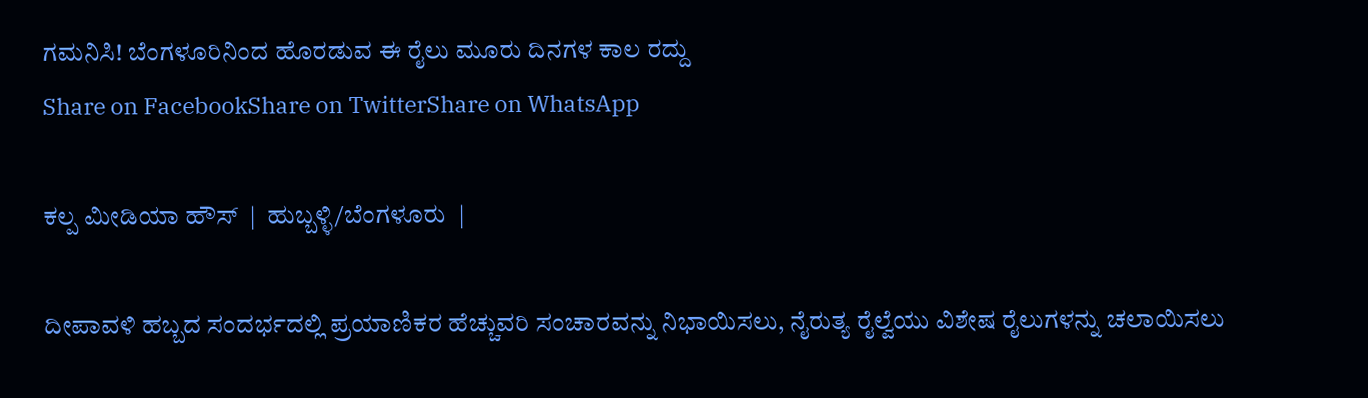ಗಮನಿಸಿ! ಬೆಂಗಳೂರಿನಿಂದ ಹೊರಡುವ ಈ ರೈಲು ಮೂರು ದಿನಗಳ ಕಾಲ ರದ್ದು
Share on FacebookShare on TwitterShare on WhatsApp

ಕಲ್ಪ ಮೀಡಿಯಾ ಹೌಸ್  |  ಹುಬ್ಬಳ್ಳಿ/ಬೆಂಗಳೂರು  |

ದೀಪಾವಳಿ ಹಬ್ಬದ ಸಂದರ್ಭದಲ್ಲಿ ಪ್ರಯಾಣಿಕರ ಹೆಚ್ಚುವರಿ ಸಂಚಾರವನ್ನು ನಿಭಾಯಿಸಲು, ನೈರುತ್ಯ ರೈಲ್ವೆಯು ವಿಶೇಷ ರೈಲುಗಳನ್ನು ಚಲಾಯಿಸಲು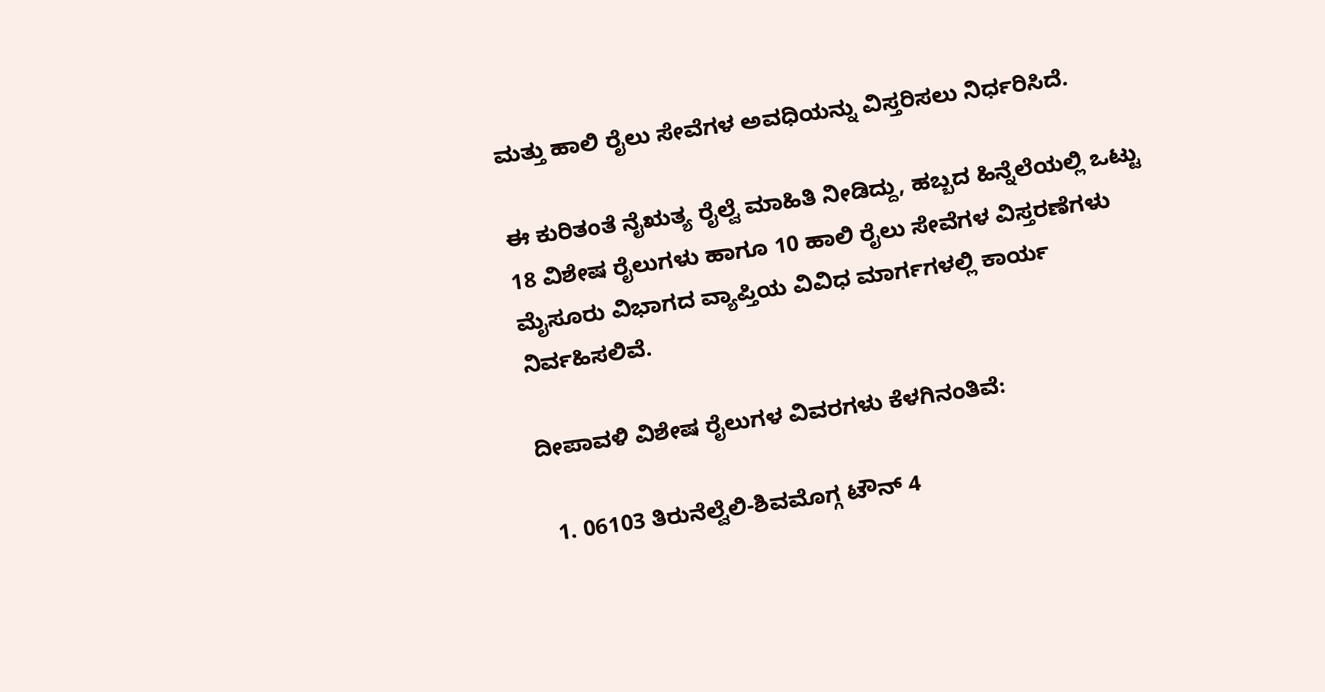ಮತ್ತು ಹಾಲಿ ರೈಲು ಸೇವೆಗಳ ಅವಧಿಯನ್ನು ವಿಸ್ತರಿಸಲು ನಿರ್ಧರಿಸಿದೆ.

ಈ ಕುರಿತಂತೆ ನೈಋತ್ಯ ರೈಲ್ವೆ ಮಾಹಿತಿ ನೀಡಿದ್ದು, ಹಬ್ಬದ ಹಿನ್ನೆಲೆಯಲ್ಲಿ ಒಟ್ಟು 18 ವಿಶೇಷ ರೈಲುಗಳು ಹಾಗೂ 10 ಹಾಲಿ ರೈಲು ಸೇವೆಗಳ ವಿಸ್ತರಣೆಗಳು ಮೈಸೂರು ವಿಭಾಗದ ವ್ಯಾಪ್ತಿಯ ವಿವಿಧ ಮಾರ್ಗಗಳಲ್ಲಿ ಕಾರ್ಯ ನಿರ್ವಹಿಸಲಿವೆ.

ದೀಪಾವಳಿ ವಿಶೇಷ ರೈಲುಗಳ ವಿವರಗಳು ಕೆಳಗಿನಂತಿವೆ:

  1. 06103 ತಿರುನೆಲ್ವೆಲಿ-ಶಿವಮೊಗ್ಗ ಟೌನ್ 4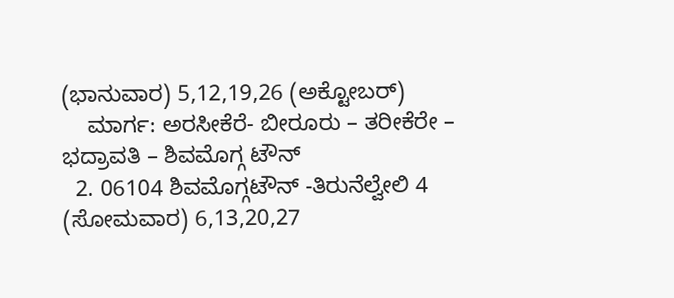(ಭಾನುವಾರ) 5,12,19,26 (ಅಕ್ಟೋಬರ್)
    ಮಾರ್ಗ: ಅರಸೀಕೆರೆ- ಬೀರೂರು – ತರೀಕೆರೇ – ಭದ್ರಾವತಿ – ಶಿವಮೊಗ್ಗ ಟೌನ್
  2. 06104 ಶಿವಮೊಗ್ಗಟೌನ್ -ತಿರುನೆಲ್ವೇಲಿ 4 (ಸೋಮವಾರ) 6,13,20,27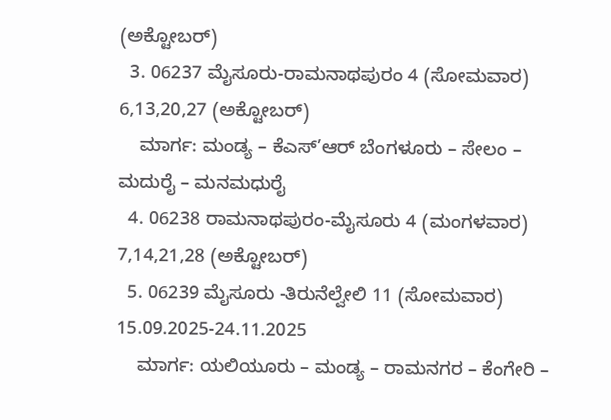(ಅಕ್ಟೋಬರ್)
  3. 06237 ಮೈಸೂರು-ರಾಮನಾಥಪುರಂ 4 (ಸೋಮವಾರ) 6,13,20,27 (ಅಕ್ಟೋಬರ್)
    ಮಾರ್ಗ: ಮಂಡ್ಯ – ಕೆಎಸ್’ಆರ್ ಬೆಂಗಳೂರು – ಸೇಲಂ – ಮದುರೈ – ಮನಮಧುರೈ
  4. 06238 ರಾಮನಾಥಪುರಂ-ಮೈಸೂರು 4 (ಮಂಗಳವಾರ) 7,14,21,28 (ಅಕ್ಟೋಬರ್)
  5. 06239 ಮೈಸೂರು -ತಿರುನೆಲ್ವೇಲಿ 11 (ಸೋಮವಾರ) 15.09.2025-24.11.2025
    ಮಾರ್ಗ: ಯಲಿಯೂರು – ಮಂಡ್ಯ – ರಾಮನಗರ – ಕೆಂಗೇರಿ –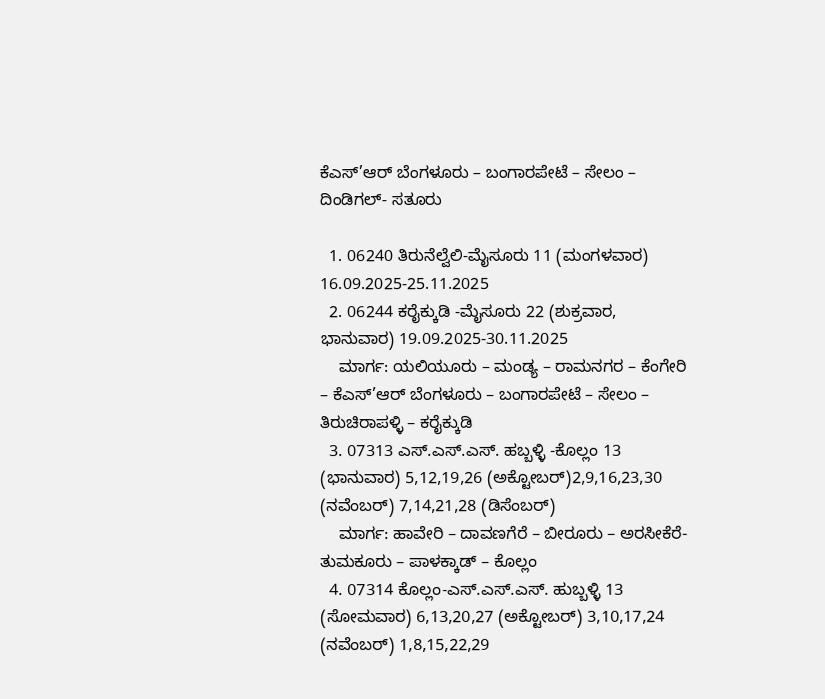ಕೆಎಸ್’ಆರ್ ಬೆಂಗಳೂರು – ಬಂಗಾರಪೇಟೆ – ಸೇಲಂ – ದಿಂಡಿಗಲ್- ಸತೂರು

  1. 06240 ತಿರುನೆಲ್ವೆಲಿ-ಮೈಸೂರು 11 (ಮಂಗಳವಾರ) 16.09.2025-25.11.2025
  2. 06244 ಕರೈಕ್ಕುಡಿ -ಮೈಸೂರು 22 (ಶುಕ್ರವಾರ, ಭಾನುವಾರ) 19.09.2025-30.11.2025
    ಮಾರ್ಗ: ಯಲಿಯೂರು – ಮಂಡ್ಯ – ರಾಮನಗರ – ಕೆಂಗೇರಿ – ಕೆಎಸ್’ಆರ್ ಬೆಂಗಳೂರು – ಬಂಗಾರಪೇಟೆ – ಸೇಲಂ – ತಿರುಚಿರಾಪಳ್ಳಿ – ಕರೈಕ್ಕುಡಿ
  3. 07313 ಎಸ್.ಎಸ್.ಎಸ್. ಹಬ್ಬಳ್ಳಿ -ಕೊಲ್ಲಂ 13 (ಭಾನುವಾರ) 5,12,19,26 (ಅಕ್ಟೋಬರ್)2,9,16,23,30 (ನವೆಂಬರ್) 7,14,21,28 (ಡಿಸೆಂಬರ್)
    ಮಾರ್ಗ: ಹಾವೇರಿ – ದಾವಣಗೆರೆ – ಬೀರೂರು – ಅರಸೀಕೆರೆ- ತುಮಕೂರು – ಪಾಳಕ್ಕಾಡ್ – ಕೊಲ್ಲಂ
  4. 07314 ಕೊಲ್ಲಂ-ಎಸ್.ಎಸ್.ಎಸ್. ಹುಬ್ಬಳ್ಳಿ 13 (ಸೋಮವಾರ) 6,13,20,27 (ಅಕ್ಟೋಬರ್) 3,10,17,24 (ನವೆಂಬರ್) 1,8,15,22,29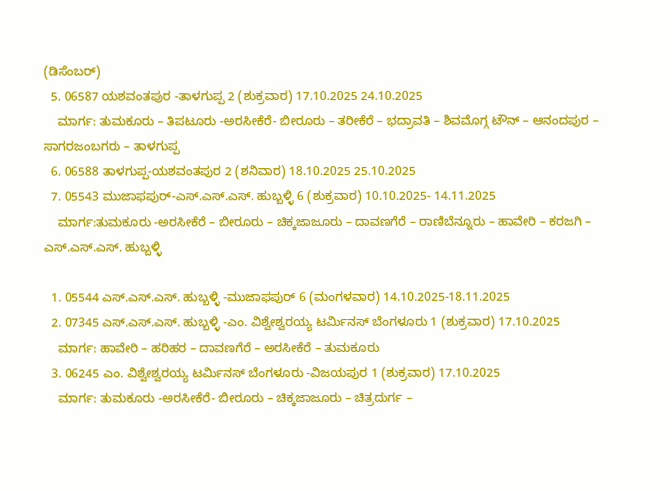(ಡಿಸೆಂಬರ್)
  5. 06587 ಯಶವಂತಪುರ -ತಾಳಗುಪ್ಪ 2 (ಶುಕ್ರವಾರ) 17.10.2025 24.10.2025
    ಮಾರ್ಗ: ತುಮಕೂರು – ತಿಪಟೂರು -ಅರಸೀಕೆರೆ- ಬೀರೂರು – ತರೀಕೆರೆ – ಭದ್ರಾವತಿ – ಶಿವಮೊಗ್ಗ ಟೌನ್ – ಆನಂದಪುರ – ಸಾಗರಜಂಬಗರು – ತಾಳಗುಪ್ಪ
  6. 06588 ತಾಳಗುಪ್ಪ-ಯಶವಂತಪುರ 2 (ಶನಿವಾರ) 18.10.2025 25.10.2025
  7. 05543 ಮುಜಾಫಪುರ್-ಎಸ್.ಎಸ್.ಎಸ್. ಹುಬ್ಬಳ್ಳಿ 6 (ಶುಕ್ರವಾರ) 10.10.2025- 14.11.2025
    ಮಾರ್ಗ:ತುಮಕೂರು -ಅರಸೀಕೆರೆ – ಬೀರೂರು – ಚಿಕ್ಕಜಾಜೂರು – ದಾವಣಗೆರೆ – ರಾಣಿಬೆನ್ನೂರು – ಹಾವೇರಿ – ಕರಜಗಿ – ಎಸ್.ಎಸ್.ಎಸ್. ಹುಬ್ಬಳ್ಳಿ

  1. 05544 ಎಸ್.ಎಸ್.ಎಸ್. ಹುಬ್ಬಳ್ಳಿ -ಮುಜಾಫಪುರ್ 6 (ಮಂಗಳವಾರ) 14.10.2025-18.11.2025
  2. 07345 ಎಸ್.ಎಸ್.ಎಸ್. ಹುಬ್ಬಳ್ಳಿ -ಎಂ. ವಿಶ್ವೇಶ್ವರಯ್ಯ ಟರ್ಮಿನಸ್ ಬೆಂಗಳೂರು 1 (ಶುಕ್ರವಾರ) 17.10.2025
    ಮಾರ್ಗ: ಹಾವೇರಿ – ಹರಿಹರ – ದಾವಣಗೆರೆ – ಅರಸೀಕೆರೆ – ತುಮಕೂರು
  3. 06245 ಎಂ. ವಿಶ್ವೇಶ್ವರಯ್ಯ ಟರ್ಮಿನಸ್ ಬೆಂಗಳೂರು -ವಿಜಯಪುರ 1 (ಶುಕ್ರವಾರ) 17.10.2025
    ಮಾರ್ಗ: ತುಮಕೂರು -ಅರಸೀಕೆರೆ- ಬೀರೂರು – ಚಿಕ್ಕಜಾಜೂರು – ಚಿತ್ರದುರ್ಗ –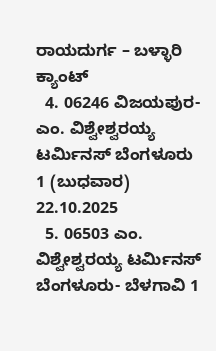ರಾಯದುರ್ಗ – ಬಳ್ಳಾರಿ ಕ್ಯಾಂಟ್
  4. 06246 ವಿಜಯಪುರ- ಎಂ. ವಿಶ್ವೇಶ್ವರಯ್ಯ ಟರ್ಮಿನಸ್ ಬೆಂಗಳೂರು 1 (ಬುಧವಾರ) 22.10.2025
  5. 06503 ಎಂ. ವಿಶ್ವೇಶ್ವರಯ್ಯ ಟರ್ಮಿನಸ್ ಬೆಂಗಳೂರು- ಬೆಳಗಾವಿ 1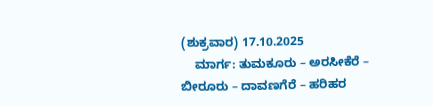(ಶುಕ್ರವಾರ) 17.10.2025
    ಮಾರ್ಗ: ತುಮಕೂರು – ಅರಸೀಕೆರೆ – ಬೀರೂರು – ದಾವಣಗೆರೆ – ಹರಿಹರ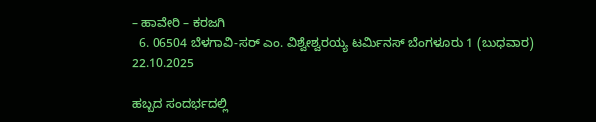– ಹಾವೇರಿ – ಕರಜಗಿ
  6. 06504 ಬೆಳಗಾವಿ-ಸರ್ ಎಂ. ವಿಶ್ವೇಶ್ವರಯ್ಯ ಟರ್ಮಿನಸ್ ಬೆಂಗಳೂರು 1 (ಬುಧವಾರ) 22.10.2025

ಹಬ್ಬದ ಸಂದರ್ಭದಲ್ಲಿ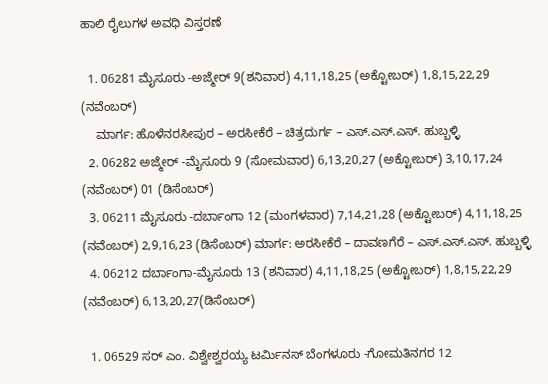ಹಾಲಿ ರೈಲುಗಳ ಅವಧಿ ವಿಸ್ತರಣೆ

  1. 06281 ಮೈಸೂರು -ಅಜ್ಮೇರ್ 9(ಶನಿವಾರ) 4,11,18,25 (ಅಕ್ಟೋಬರ್) 1,8,15,22,29 (ನವೆಂಬರ್)
    ಮಾರ್ಗ: ಹೊಳೆನರಸೀಪುರ – ಅರಸೀಕೆರೆ – ಚಿತ್ರದುರ್ಗ – ಎಸ್.ಎಸ್.ಎಸ್. ಹುಬ್ಬಳ್ಳಿ
  2. 06282 ಅಜ್ಮೇರ್ -ಮೈಸೂರು 9 (ಸೋಮವಾರ) 6,13,20,27 (ಅಕ್ಟೋಬರ್) 3,10,17,24 (ನವೆಂಬರ್) 01 (ಡಿಸೆಂಬರ್)
  3. 06211 ಮೈಸೂರು -ದರ್ಬಾಂಗಾ 12 (ಮಂಗಳವಾರ) 7,14,21,28 (ಅಕ್ಟೋಬರ್) 4,11,18,25 (ನವೆಂಬರ್) 2,9,16,23 (ಡಿಸೆಂಬರ್) ಮಾರ್ಗ: ಅರಸೀಕೆರೆ – ದಾವಣಗೆರೆ – ಎಸ್.ಎಸ್.ಎಸ್. ಹುಬ್ಬಳ್ಳಿ
  4. 06212 ದರ್ಬಾಂಗಾ-ಮೈಸೂರು 13 (ಶನಿವಾರ) 4,11,18,25 (ಅಕ್ಟೋಬರ್) 1,8,15,22,29 (ನವೆಂಬರ್) 6,13,20,27(ಡಿಸೆಂಬರ್)

  1. 06529 ಸರ್ ಎಂ. ವಿಶ್ವೇಶ್ವರಯ್ಯ ಟರ್ಮಿನಸ್ ಬೆಂಗಳೂರು -ಗೋಮತಿನಗರ 12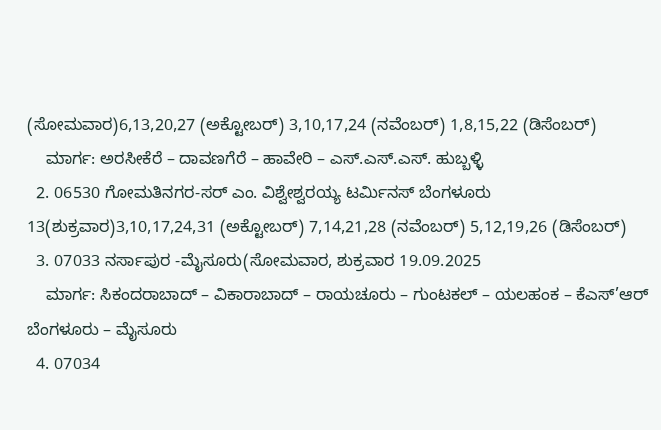(ಸೋಮವಾರ)6,13,20,27 (ಅಕ್ಟೋಬರ್) 3,10,17,24 (ನವೆಂಬರ್) 1,8,15,22 (ಡಿಸೆಂಬರ್)
    ಮಾರ್ಗ: ಅರಸೀಕೆರೆ – ದಾವಣಗೆರೆ – ಹಾವೇರಿ – ಎಸ್.ಎಸ್.ಎಸ್. ಹುಬ್ಬಳ್ಳಿ
  2. 06530 ಗೋಮತಿನಗರ-ಸರ್ ಎಂ. ವಿಶ್ವೇಶ್ವರಯ್ಯ ಟರ್ಮಿನಸ್ ಬೆಂಗಳೂರು 13(ಶುಕ್ರವಾರ)3,10,17,24,31 (ಅಕ್ಟೋಬರ್) 7,14,21,28 (ನವೆಂಬರ್) 5,12,19,26 (ಡಿಸೆಂಬರ್)
  3. 07033 ನರ್ಸಾಪುರ -ಮೈಸೂರು(ಸೋಮವಾರ, ಶುಕ್ರವಾರ 19.09.2025
    ಮಾರ್ಗ: ಸಿಕಂದರಾಬಾದ್ – ವಿಕಾರಾಬಾದ್ – ರಾಯಚೂರು – ಗುಂಟಕಲ್ – ಯಲಹಂಕ – ಕೆಎಸ್’ಆರ್ ಬೆಂಗಳೂರು – ಮೈಸೂರು
  4. 07034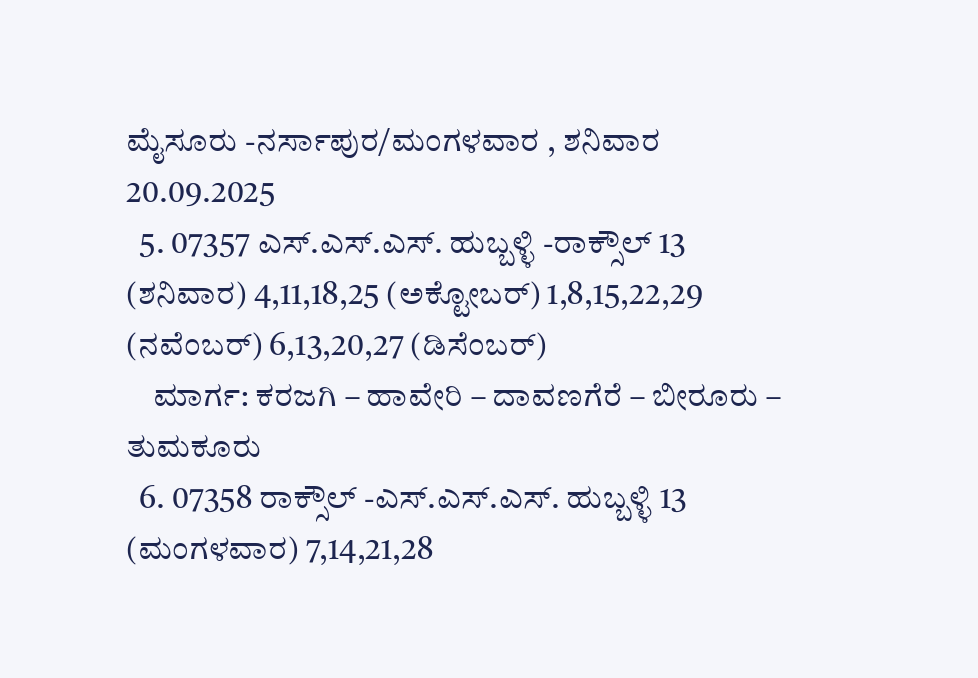ಮೈಸೂರು -ನರ್ಸಾಪುರ/ಮಂಗಳವಾರ , ಶನಿವಾರ 20.09.2025
  5. 07357 ಎಸ್.ಎಸ್.ಎಸ್. ಹುಬ್ಬಳ್ಳಿ -ರಾಕ್ಸೌಲ್ 13 (ಶನಿವಾರ) 4,11,18,25 (ಅಕ್ಟೋಬರ್) 1,8,15,22,29 (ನವೆಂಬರ್) 6,13,20,27 (ಡಿಸೆಂಬರ್)
    ಮಾರ್ಗ: ಕರಜಗಿ – ಹಾವೇರಿ – ದಾವಣಗೆರೆ – ಬೀರೂರು – ತುಮಕೂರು
  6. 07358 ರಾಕ್ಸೌಲ್ -ಎಸ್.ಎಸ್.ಎಸ್. ಹುಬ್ಬಳ್ಳಿ 13 (ಮಂಗಳವಾರ) 7,14,21,28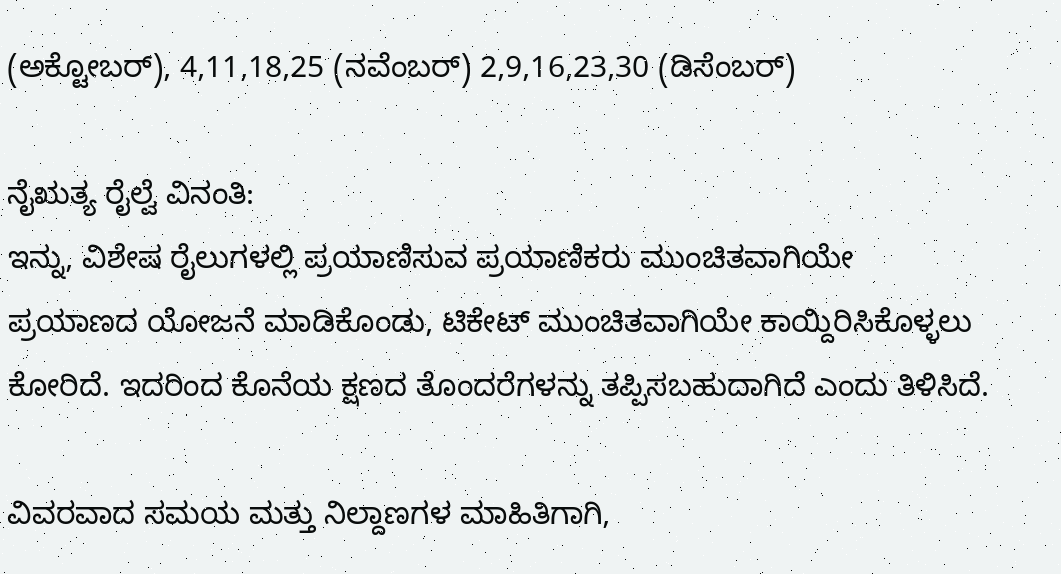(ಅಕ್ಟೋಬರ್), 4,11,18,25 (ನವೆಂಬರ್) 2,9,16,23,30 (ಡಿಸೆಂಬರ್)

ನೈಋತ್ಯ ರೈಲ್ವೆ ವಿನಂತಿ:
ಇನ್ನು, ವಿಶೇಷ ರೈಲುಗಳಲ್ಲಿ ಪ್ರಯಾಣಿಸುವ ಪ್ರಯಾಣಿಕರು ಮುಂಚಿತವಾಗಿಯೇ ಪ್ರಯಾಣದ ಯೋಜನೆ ಮಾಡಿಕೊಂಡು, ಟಿಕೇಟ್ ಮುಂಚಿತವಾಗಿಯೇ ಕಾಯ್ದಿರಿಸಿಕೊಳ್ಳಲು ಕೋರಿದೆ. ಇದರಿಂದ ಕೊನೆಯ ಕ್ಷಣದ ತೊಂದರೆಗಳನ್ನು ತಪ್ಪಿಸಬಹುದಾಗಿದೆ ಎಂದು ತಿಳಿಸಿದೆ.

ವಿವರವಾದ ಸಮಯ ಮತ್ತು ನಿಲ್ದಾಣಗಳ ಮಾಹಿತಿಗಾಗಿ,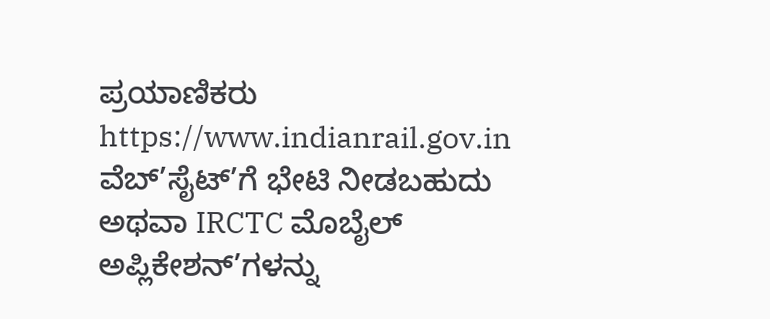ಪ್ರಯಾಣಿಕರು https://www.indianrail.gov.in ವೆಬ್’ಸೈಟ್’ಗೆ ಭೇಟಿ ನೀಡಬಹುದು ಅಥವಾ IRCTC ಮೊಬೈಲ್ ಅಪ್ಲಿಕೇಶನ್’ಗಳನ್ನು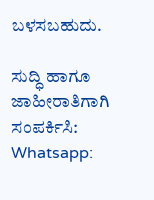ಬಳಸಬಹುದು.

ಸುದ್ಧಿ ಹಾಗೂ ಜಾಹೀರಾತಿಗಾಗಿ ಸಂಪರ್ಕಿಸಿ: Whatsapp: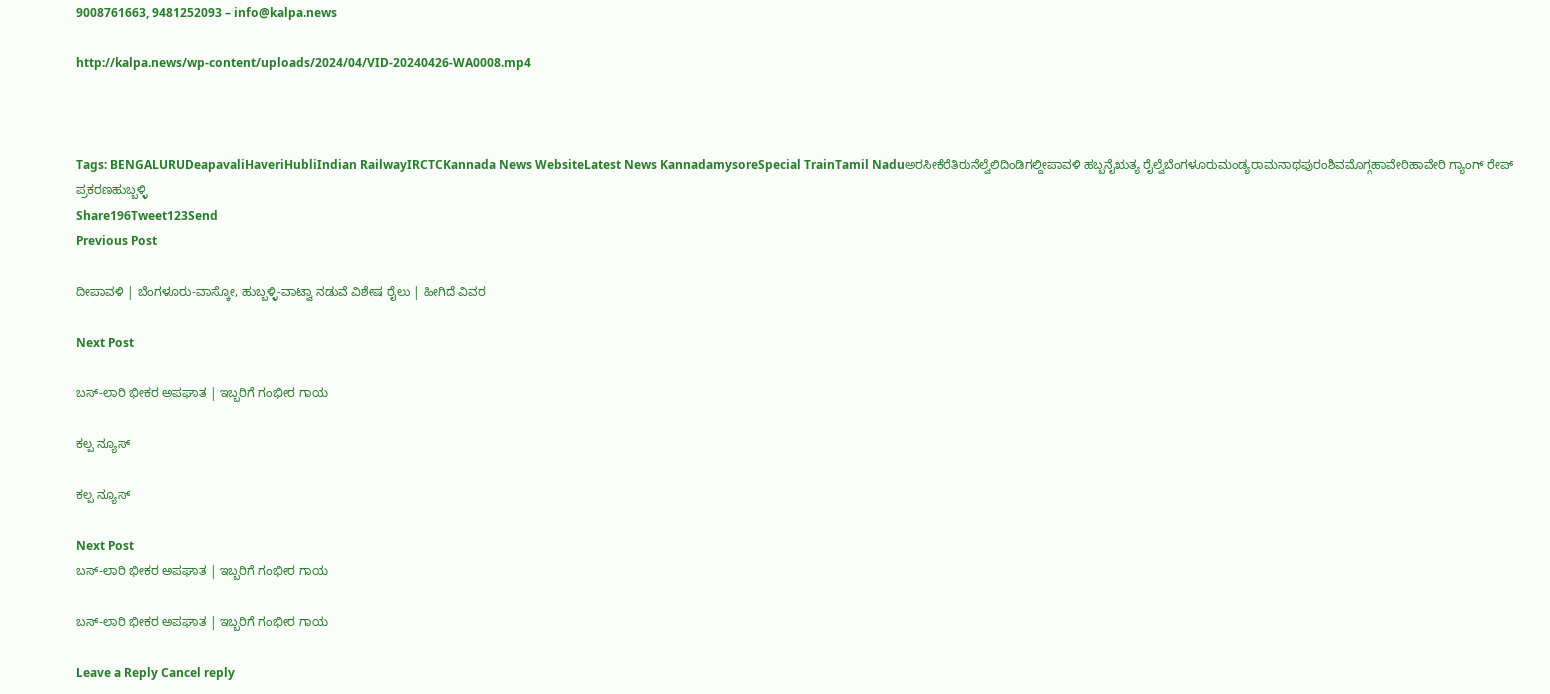9008761663, 9481252093 – info@kalpa.news

http://kalpa.news/wp-content/uploads/2024/04/VID-20240426-WA0008.mp4



Tags: BENGALURUDeapavaliHaveriHubliIndian RailwayIRCTCKannada News WebsiteLatest News KannadamysoreSpecial TrainTamil Naduಅರಸೀಕೆರೆತಿರುನೆಲ್ವೆಲಿದಿಂಡಿಗಲ್ದೀಪಾವಳಿ ಹಬ್ಬನೈಋತ್ಯ ರೈಲ್ವೆಬೆಂಗಳೂರುಮಂಡ್ಯರಾಮನಾಥಪುರಂಶಿವಮೊಗ್ಗಹಾವೇರಿಹಾವೇರಿ ಗ್ಯಾಂಗ್ ರೇಪ್ ಪ್ರಕರಣಹುಬ್ಬಳ್ಳಿ
Share196Tweet123Send
Previous Post

ದೀಪಾವಳಿ | ಬೆಂಗಳೂರು-ವಾಸ್ಕೋ, ಹುಬ್ಬಳ್ಳಿ-ವಾಟ್ವಾ ನಡುವೆ ವಿಶೇಷ ರೈಲು | ಹೀಗಿದೆ ವಿವರ

Next Post

ಬಸ್-ಲಾರಿ ಭೀಕರ ಅಪಘಾತ | ಇಬ್ಬರಿಗೆ ಗಂಭೀರ ಗಾಯ

ಕಲ್ಪ ನ್ಯೂಸ್

ಕಲ್ಪ ನ್ಯೂಸ್

Next Post
ಬಸ್-ಲಾರಿ ಭೀಕರ ಅಪಘಾತ | ಇಬ್ಬರಿಗೆ ಗಂಭೀರ ಗಾಯ

ಬಸ್-ಲಾರಿ ಭೀಕರ ಅಪಘಾತ | ಇಬ್ಬರಿಗೆ ಗಂಭೀರ ಗಾಯ

Leave a Reply Cancel reply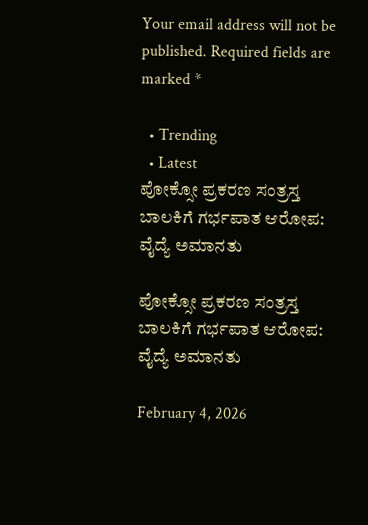Your email address will not be published. Required fields are marked *

  • Trending
  • Latest
ಪೋಕ್ಸೋ ಪ್ರಕರಣ ಸಂತ್ರಸ್ತ ಬಾಲಕಿಗೆ ಗರ್ಭಪಾತ ಆರೋಪ: ವೈದ್ಯೆ ಅಮಾನತು

ಪೋಕ್ಸೋ ಪ್ರಕರಣ ಸಂತ್ರಸ್ತ ಬಾಲಕಿಗೆ ಗರ್ಭಪಾತ ಆರೋಪ: ವೈದ್ಯೆ ಅಮಾನತು

February 4, 2026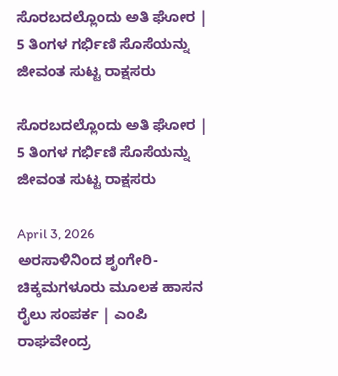ಸೊರಬದಲ್ಲೊಂದು ಅತಿ ಘೋರ | 5 ತಿಂಗಳ ಗರ್ಭಿಣಿ ಸೊಸೆಯನ್ನು ಜೀವಂತ ಸುಟ್ಟ ರಾಕ್ಷಸರು

ಸೊರಬದಲ್ಲೊಂದು ಅತಿ ಘೋರ | 5 ತಿಂಗಳ ಗರ್ಭಿಣಿ ಸೊಸೆಯನ್ನು ಜೀವಂತ ಸುಟ್ಟ ರಾಕ್ಷಸರು

April 3, 2026
ಅರಸಾಳಿನಿಂದ ಶೃಂಗೇರಿ-ಚಿಕ್ಕಮಗಳೂರು ಮೂಲಕ ಹಾಸನ ರೈಲು ಸಂಪರ್ಕ | ಎಂಪಿ ರಾಘವೇಂದ್ರ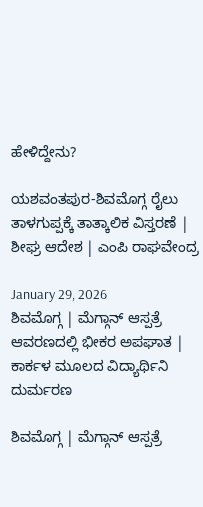ಹೇಳಿದ್ದೇನು?

ಯಶವಂತಪುರ-ಶಿವಮೊಗ್ಗ ರೈಲು ತಾಳಗುಪ್ಪಕ್ಕೆ ತಾತ್ಕಾಲಿಕ ವಿಸ್ತರಣೆ | ಶೀಘ್ರ ಆದೇಶ | ಎಂಪಿ ರಾಘವೇಂದ್ರ

January 29, 2026
ಶಿವಮೊಗ್ಗ | ಮೆಗ್ಗಾನ್ ಆಸ್ಪತ್ರೆ ಆವರಣದಲ್ಲಿ ಭೀಕರ ಅಪಘಾತ | ಕಾರ್ಕಳ ಮೂಲದ ವಿದ್ಯಾರ್ಥಿನಿ ದುರ್ಮರಣ

ಶಿವಮೊಗ್ಗ | ಮೆಗ್ಗಾನ್ ಆಸ್ಪತ್ರೆ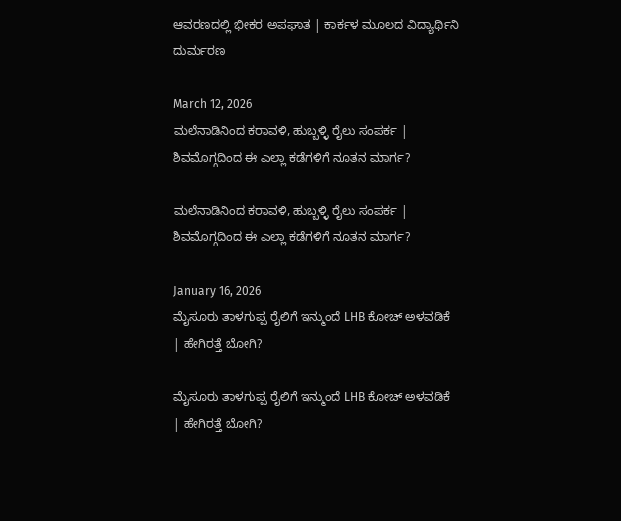ಆವರಣದಲ್ಲಿ ಭೀಕರ ಅಪಘಾತ | ಕಾರ್ಕಳ ಮೂಲದ ವಿದ್ಯಾರ್ಥಿನಿ ದುರ್ಮರಣ

March 12, 2026
ಮಲೆನಾಡಿನಿಂದ ಕರಾವಳಿ, ಹುಬ್ಬಳ್ಳಿ ರೈಲು ಸಂಪರ್ಕ | ಶಿವಮೊಗ್ಗದಿಂದ ಈ ಎಲ್ಲಾ ಕಡೆಗಳಿಗೆ ನೂತನ ಮಾರ್ಗ?

ಮಲೆನಾಡಿನಿಂದ ಕರಾವಳಿ, ಹುಬ್ಬಳ್ಳಿ ರೈಲು ಸಂಪರ್ಕ | ಶಿವಮೊಗ್ಗದಿಂದ ಈ ಎಲ್ಲಾ ಕಡೆಗಳಿಗೆ ನೂತನ ಮಾರ್ಗ?

January 16, 2026
ಮೈಸೂರು ತಾಳಗುಪ್ಪ ರೈಲಿಗೆ ಇನ್ಮುಂದೆ LHB ಕೋಚ್ ಅಳವಡಿಕೆ | ಹೇಗಿರತ್ತೆ ಬೋಗಿ?

ಮೈಸೂರು ತಾಳಗುಪ್ಪ ರೈಲಿಗೆ ಇನ್ಮುಂದೆ LHB ಕೋಚ್ ಅಳವಡಿಕೆ | ಹೇಗಿರತ್ತೆ ಬೋಗಿ?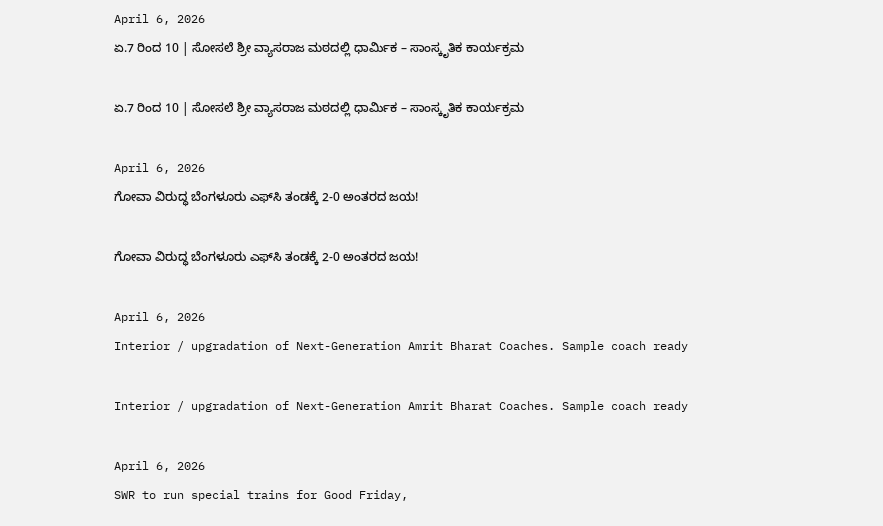April 6, 2026
ಏ.7 ರಿಂದ 10 | ಸೋಸಲೆ ಶ್ರೀ ವ್ಯಾಸರಾಜ ಮಠದಲ್ಲಿ ಧಾರ್ಮಿಕ – ಸಾಂಸ್ಕೃತಿಕ ಕಾರ್ಯಕ್ರಮ

ಏ.7 ರಿಂದ 10 | ಸೋಸಲೆ ಶ್ರೀ ವ್ಯಾಸರಾಜ ಮಠದಲ್ಲಿ ಧಾರ್ಮಿಕ – ಸಾಂಸ್ಕೃತಿಕ ಕಾರ್ಯಕ್ರಮ

April 6, 2026
ಗೋವಾ ವಿರುದ್ಧ ಬೆಂಗಳೂರು ಎಫ್‌ಸಿ ತಂಡಕ್ಕೆ 2-0 ಅಂತರದ ಜಯ!

ಗೋವಾ ವಿರುದ್ಧ ಬೆಂಗಳೂರು ಎಫ್‌ಸಿ ತಂಡಕ್ಕೆ 2-0 ಅಂತರದ ಜಯ!

April 6, 2026
Interior / upgradation of Next-Generation Amrit Bharat Coaches. Sample coach ready

Interior / upgradation of Next-Generation Amrit Bharat Coaches. Sample coach ready

April 6, 2026
SWR to run special trains for Good Friday,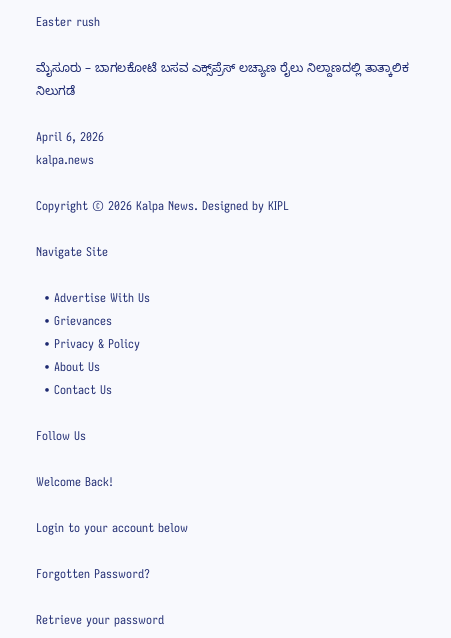Easter rush

ಮೈಸೂರು – ಬಾಗಲಕೋಟೆ ಬಸವ ಎಕ್ಸ್‌ಪ್ರೆಸ್‌ ಲಚ್ಯಾಣ ರೈಲು ನಿಲ್ದಾಣದಲ್ಲಿ ತಾತ್ಕಾಲಿಕ ನಿಲುಗಡೆ

April 6, 2026
kalpa.news

Copyright © 2026 Kalpa News. Designed by KIPL

Navigate Site

  • Advertise With Us
  • Grievances
  • Privacy & Policy
  • About Us
  • Contact Us

Follow Us

Welcome Back!

Login to your account below

Forgotten Password?

Retrieve your password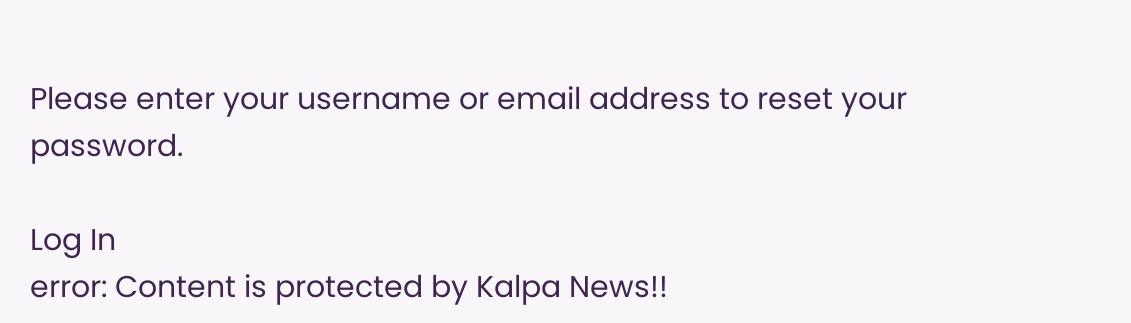Please enter your username or email address to reset your password.

Log In
error: Content is protected by Kalpa News!!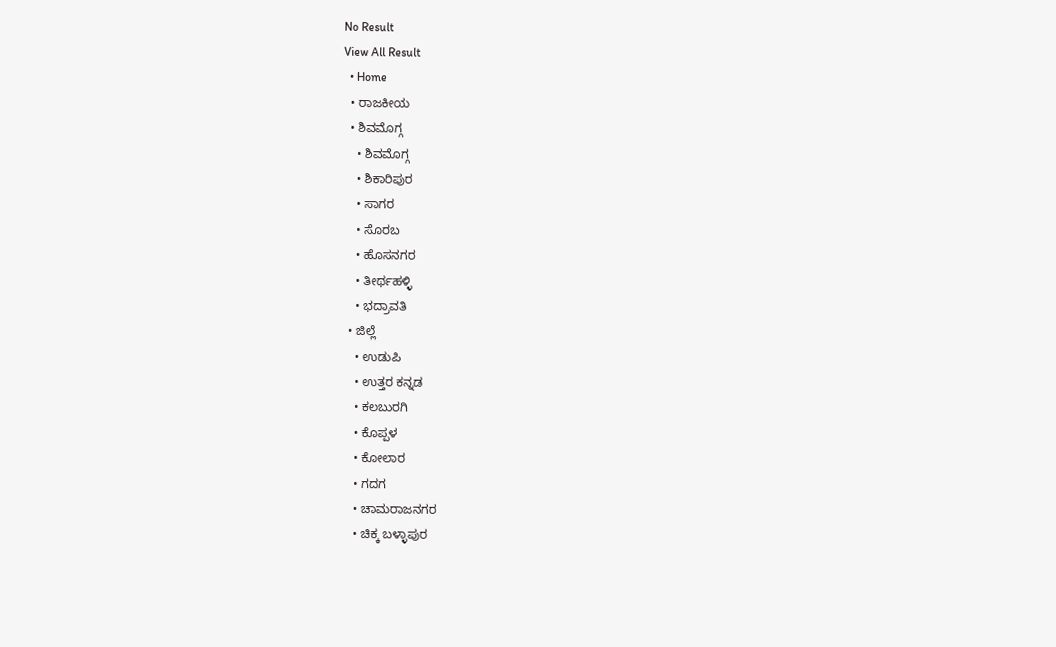No Result
View All Result
  • Home
  • ರಾಜಕೀಯ
  • ಶಿವಮೊಗ್ಗ
    • ಶಿವಮೊಗ್ಗ
    • ಶಿಕಾರಿಪುರ
    • ಸಾಗರ
    • ಸೊರಬ
    • ಹೊಸನಗರ
    • ತೀರ್ಥಹಳ್ಳಿ
    • ಭದ್ರಾವತಿ
  • ಜಿಲ್ಲೆ
    • ಉಡುಪಿ
    • ಉತ್ತರ ಕನ್ನಡ
    • ಕಲಬುರಗಿ
    • ಕೊಪ್ಪಳ
    • ಕೋಲಾರ
    • ಗದಗ
    • ಚಾಮರಾಜನಗರ
    • ಚಿಕ್ಕ ಬಳ್ಳಾಪುರ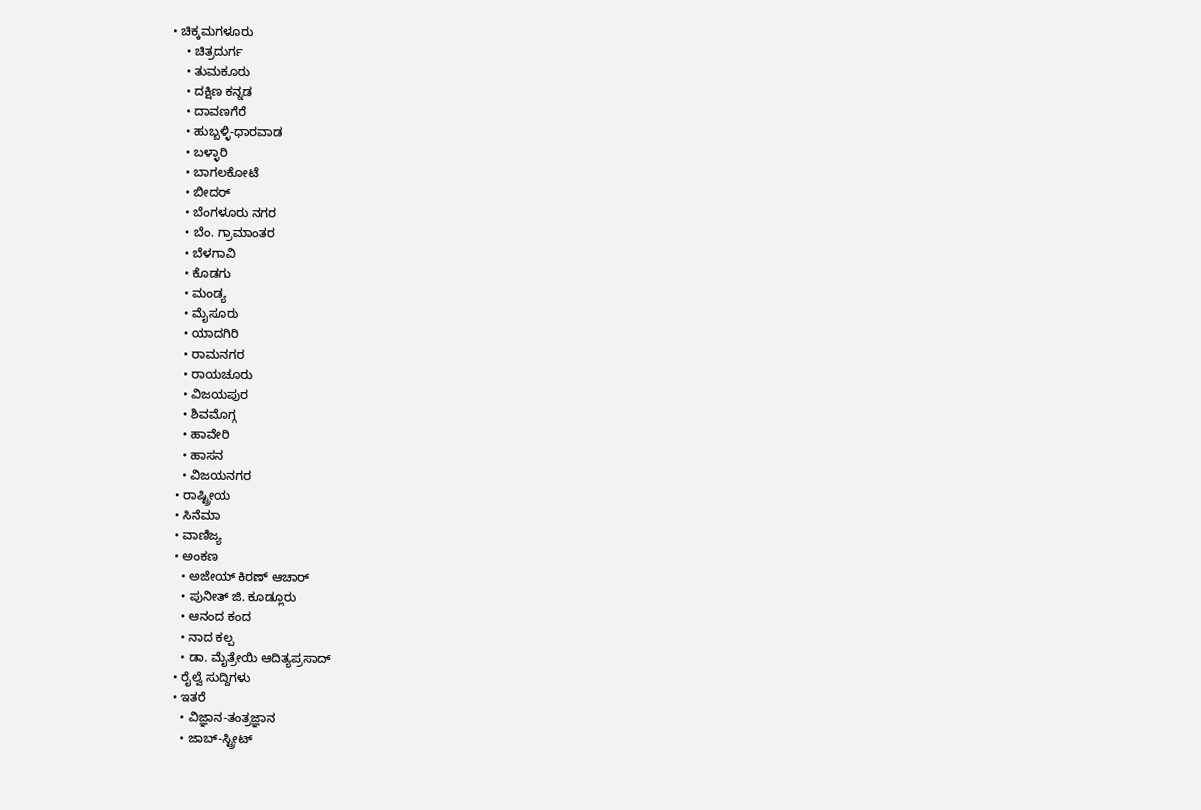• ಚಿಕ್ಕಮಗಳೂರು
    • ಚಿತ್ರದುರ್ಗ
    • ತುಮಕೂರು
    • ದಕ್ಷಿಣ ಕನ್ನಡ
    • ದಾವಣಗೆರೆ
    • ಹುಬ್ಬಳ್ಳಿ-ಧಾರವಾಡ
    • ಬಳ್ಳಾರಿ
    • ಬಾಗಲಕೋಟೆ
    • ಬೀದರ್
    • ಬೆಂಗಳೂರು ನಗರ
    • ಬೆಂ. ಗ್ರಾಮಾಂತರ
    • ಬೆಳಗಾವಿ
    • ಕೊಡಗು
    • ಮಂಡ್ಯ
    • ಮೈಸೂರು
    • ಯಾದಗಿರಿ
    • ರಾಮನಗರ
    • ರಾಯಚೂರು
    • ವಿಜಯಪುರ
    • ಶಿವಮೊಗ್ಗ
    • ಹಾವೇರಿ
    • ಹಾಸನ
    • ವಿಜಯನಗರ
  • ರಾಷ್ಟ್ರೀಯ
  • ಸಿನೆಮಾ
  • ವಾಣಿಜ್ಯ
  • ಅಂಕಣ
    • ಅಜೇಯ್ ಕಿರಣ್ ಆಚಾರ್
    • ಪುನೀತ್ ಜಿ. ಕೂಡ್ಲೂರು
    • ಆನಂದ ಕಂದ
    • ನಾದ ಕಲ್ಪ
    • ಡಾ. ಮೈತ್ರೇಯಿ ಆದಿತ್ಯಪ್ರಸಾದ್
  • ರೈಲ್ವೆ ಸುದ್ದಿಗಳು
  • ಇತರೆ
    • ವಿಜ್ಞಾನ-ತಂತ್ರಜ್ಞಾನ
    • ಜಾಬ್-ಸ್ಟ್ರೀಟ್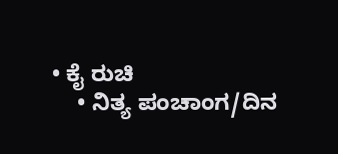• ಕೈ ರುಚಿ
    • ನಿತ್ಯ ಪಂಚಾಂಗ/ದಿನ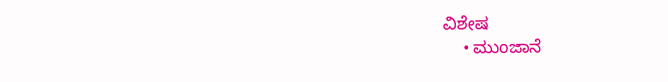ವಿಶೇಷ
    • ಮುಂಜಾನೆ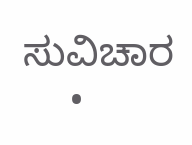ಸುವಿಚಾರ
    •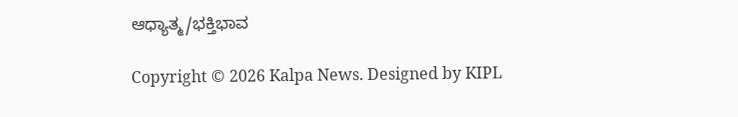ಆಧ್ಯಾತ್ಮ/ಭಕ್ತಿಭಾವ

Copyright © 2026 Kalpa News. Designed by KIPL